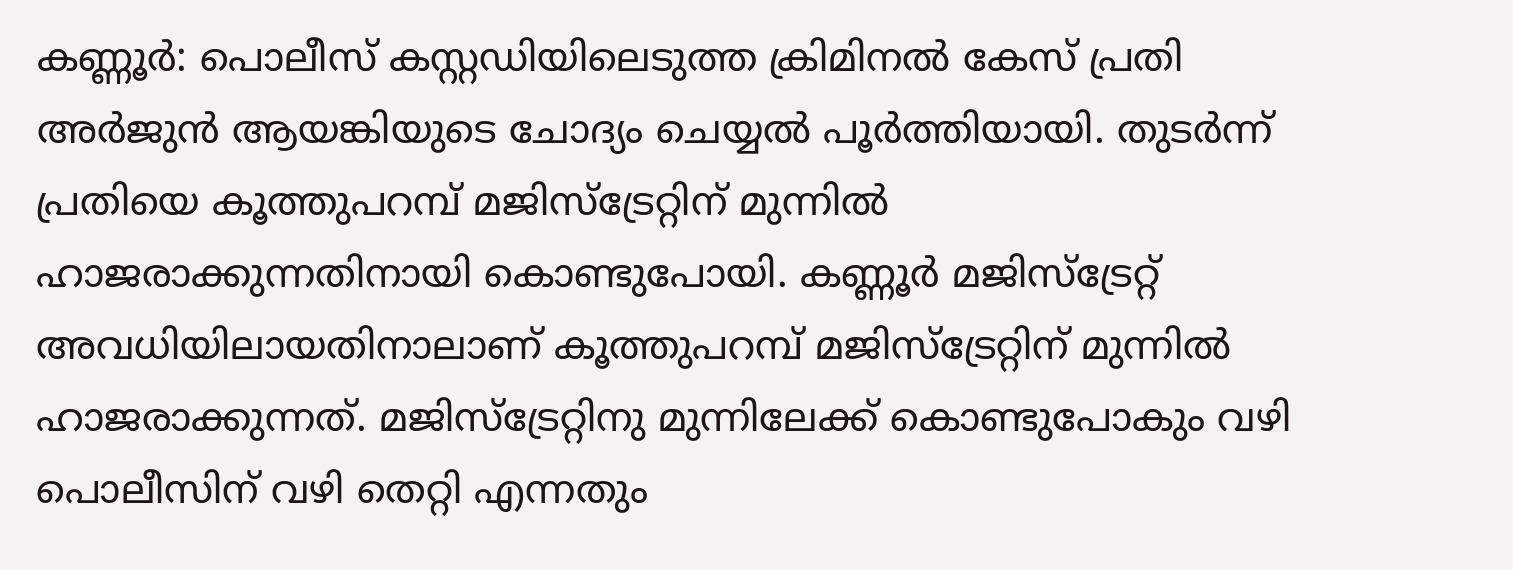കണ്ണൂർ: പൊലീസ് കസ്റ്റഡിയിലെടുത്ത ക്രിമിനൽ കേസ് പ്രതി അർജുൻ ആയങ്കിയുടെ ചോദ്യം ചെയ്യൽ പൂർത്തിയായി. തുടർന്ന് പ്രതിയെ കൂത്തുപറമ്പ് മജിസ്ട്രേറ്റിന് മുന്നിൽ ഹാജരാക്കുന്നതിനായി കൊണ്ടുപോയി. കണ്ണൂർ മജിസ്ട്രേറ്റ് അവധിയിലായതിനാലാണ് കൂത്തുപറമ്പ് മജിസ്ട്രേറ്റിന് മുന്നിൽ ഹാജരാക്കുന്നത്. മജിസ്ട്രേറ്റിനു മുന്നിലേക്ക് കൊണ്ടുപോകും വഴി പൊലീസിന് വഴി തെറ്റി എന്നതും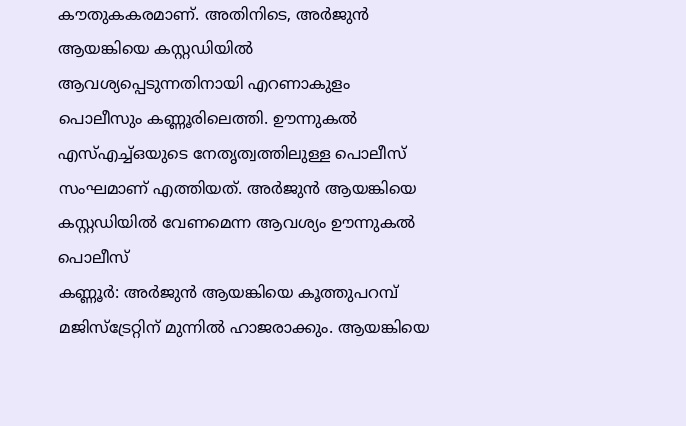കൗതുകകരമാണ്. അതിനിടെ, അർജുൻ ആയങ്കിയെ കസ്റ്റഡിയിൽ ആവശ്യപ്പെടുന്നതിനായി എറണാകുളം പൊലീസും കണ്ണൂരിലെത്തി. ഊന്നുകൽ എസ്എച്ച്ഒയുടെ നേതൃത്വത്തിലുള്ള പൊലീസ് സംഘമാണ് എത്തിയത്. അർജുൻ ആയങ്കിയെ കസ്റ്റഡിയിൽ വേണമെന്ന ആവശ്യം ഊന്നുകൽ പൊലീസ്
കണ്ണൂർ: അർജുൻ ആയങ്കിയെ കൂത്തുപറമ്പ് മജിസ്ട്രേറ്റിന് മുന്നിൽ ഹാജരാക്കും. ആയങ്കിയെ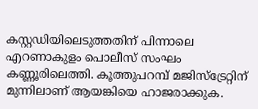കസ്റ്റഡിയിലെടുത്തതിന് പിന്നാലെ എറണാകുളം പൊലീസ് സംഘം കണ്ണൂരിലെത്തി. കൂത്തുപറമ്പ് മജിസ്ട്രേറ്റിന് മുന്നിലാണ് ആയങ്കിയെ ഹാജരാക്കുക.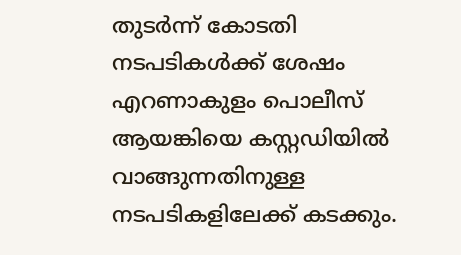തുടർന്ന് കോടതി നടപടികൾക്ക് ശേഷം എറണാകുളം പൊലീസ് ആയങ്കിയെ കസ്റ്റഡിയിൽ വാങ്ങുന്നതിനുള്ള നടപടികളിലേക്ക് കടക്കും.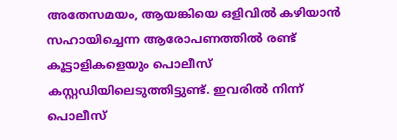അതേസമയം, ആയങ്കിയെ ഒളിവിൽ കഴിയാൻ സഹായിച്ചെന്ന ആരോപണത്തിൽ രണ്ട് കൂട്ടാളികളെയും പൊലീസ് കസ്റ്റഡിയിലെടുത്തിട്ടുണ്ട്. ഇവരിൽ നിന്ന് പൊലീസ്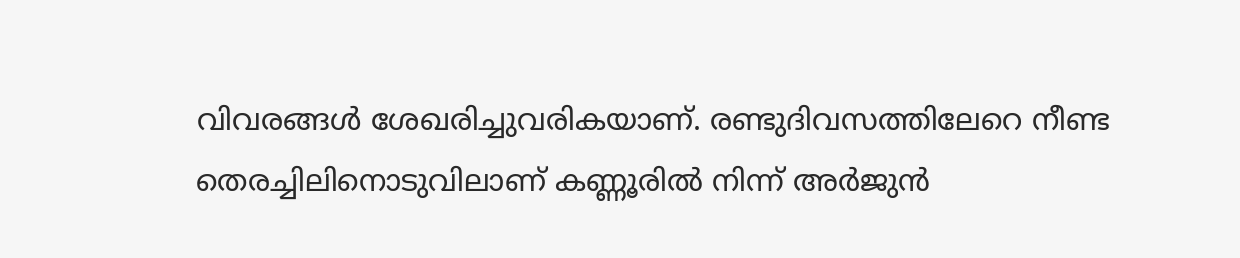വിവരങ്ങൾ ശേഖരിച്ചുവരികയാണ്. രണ്ടുദിവസത്തിലേറെ നീണ്ട തെരച്ചിലിനൊടുവിലാണ് കണ്ണൂരിൽ നിന്ന് അർജുൻ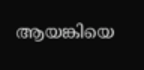ആയങ്കിയെ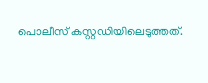പൊലീസ് കസ്റ്റഡിയിലെടുത്തത്.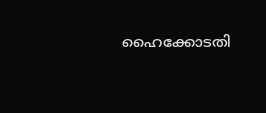ഹൈക്കോടതി